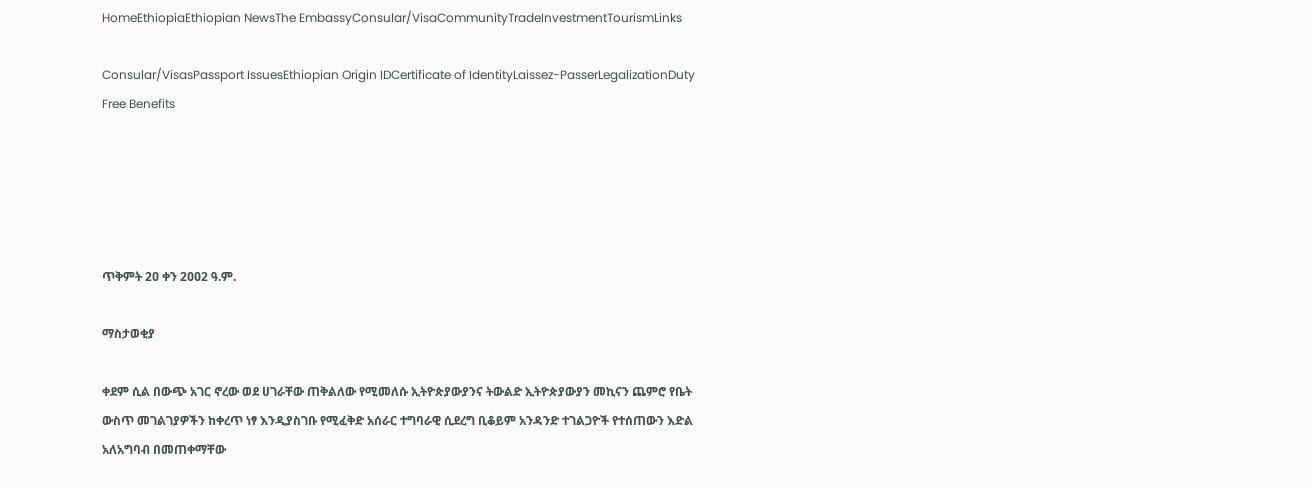HomeEthiopiaEthiopian NewsThe EmbassyConsular/VisaCommunityTradeInvestmentTourismLinks

Consular/VisasPassport IssuesEthiopian Origin IDCertificate of IdentityLaissez-PasserLegalizationDuty Free Benefits





ጥቅምት 2ዐ ቀን 2ዐዐ2 ዓ.ም.

ማስታወቂያ

ቀደም ሲል በውጭ አገር ኖረው ወደ ሀገራቸው ጠቅልለው የሚመለሱ ኢትዮጵያውያንና ትውልድ ኢትዮጵያውያን መኪናን ጨምሮ የቤት ውስጥ መገልገያዎችን ከቀረጥ ነፃ እንዲያስገቡ የሚፈቅድ አሰራር ተግባራዊ ሲደረግ ቢቆይም አንዳንድ ተገልጋዮች የተሰጠውን እድል አለአግባብ በመጠቀማቸው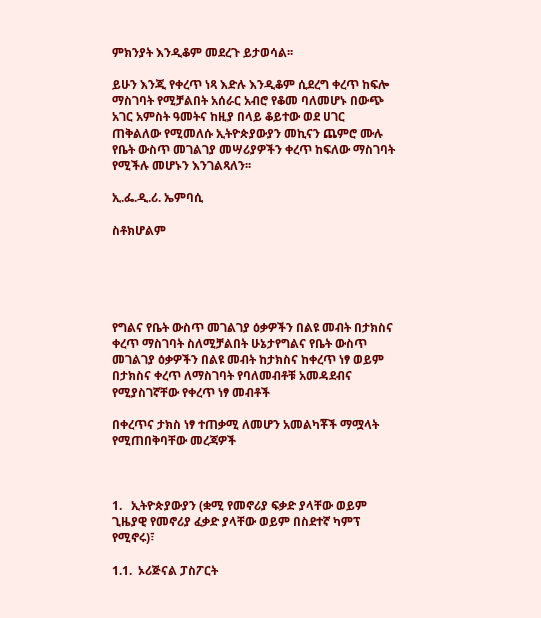ምክንያት እንዲቆም መደረጉ ይታወሳል፡፡

ይሁን እንጂ የቀረጥ ነጻ እድሉ እንዲቆም ሲደረግ ቀረጥ ከፍሎ ማስገባት የሚቻልበት አሰራር አብሮ የቆመ ባለመሆኑ በውጭ አገር አምስት ዓመትና ከዚያ በላይ ቆይተው ወደ ሀገር ጠቅልለው የሚመለሱ ኢትዮጵያውያን መኪናን ጨምሮ ሙሉ የቤት ውስጥ መገልገያ መሣሪያዎችን ቀረጥ ከፍለው ማስገባት የሚችሉ መሆኑን እንገልጻለን፡፡

ኢ.ፌ.ዲ.ሪ. ኤምባሲ

ስቶክሆልም





የግልና የቤት ውስጥ መገልገያ ዕቃዎችን በልዩ መብት በታክስና ቀረጥ ማስገባት ስለሚቻልበት ሁኔታየግልና የቤት ውስጥ መገልገያ ዕቃዎችን በልዩ መብት ከታክስና ከቀረጥ ነፃ ወይም በታክስና ቀረጥ ለማስገባት የባለመብቶቹ አመዳደብና የሚያስገኛቸው የቀረጥ ነፃ መብቶች

በቀረጥና ታክስ ነፃ ተጠቃሚ ለመሆን አመልካቾች ማሟላት የሚጠበቅባቸው መረጃዎች



1.   ኢትዮጵያውያን (ቋሚ የመኖሪያ ፍቃድ ያላቸው ወይም ጊዜያዊ የመኖሪያ ፈቃድ ያላቸው ወይም በስደተኛ ካምፕ የሚኖሩ)፣

1.1.  ኦሪጅናል ፓስፖርት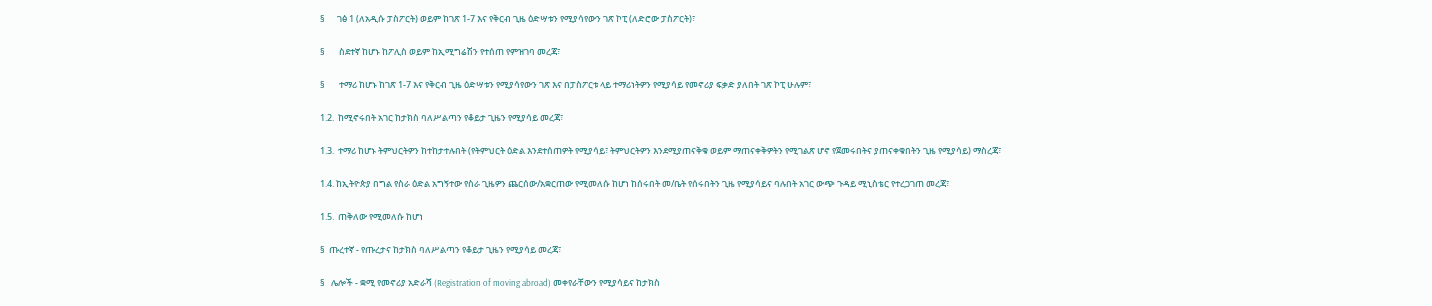§      ገፅ 1 (ለአዲሱ ፓስፖርት) ወይም ከገጽ 1-7 እና የቅርብ ጊዜ ዕድሣቱን የሚያሳየውን ገጽ ኮፒ (ለድሮው ፓስፖርት)፣

§       ስደተኛ ከሆኑ ከፖሊስ ወይም ከኢሚግሬሽን የተሰጠ የምዝገባ መረጃ፣

§       ተማሪ ከሆኑ ከገጽ 1-7 እና የቅርብ ጊዜ ዕድሣቱን የሚያሳየውን ገጽ እና በፓስፖርቱ ላይ ተማሪነትዎን የሚያሳይ የመኖሪያ ፍቃድ ያለበት ገጽ ኮፒ ሁሉም፣

1.2.  ከሚኖሩበት አገር ከታክስ ባለሥልጣን የቆይታ ጊዜን የሚያሳይ መረጃ፣

1.3.  ተማሪ ከሆኑ ትምህርትዎን ከተከታተሉበት (የትምህርት ዕድል እንደተሰጠዎት የሚያሳይ፣ ትምህርትዎን እንደሚያጠናቅቁ ወይም ማጠናቀቅዎትን የሚገልጽ ሆኖ የጀመሩበትና ያጠናቀቁበትን ጊዜ የሚያሳይ) ማስረጃ፣

1.4. ከኢትዮጵያ በግል የስራ ዕድል አግኝተው የስራ ጊዜዎን ጨርሰው/አቋርጠው የሚመለሱ ከሆነ ከሰሩበት መ/ቤት የሰሩበትን ጊዜ የሚያሳይና ባሉበት አገር ውጭ ጉዳይ ሚኒስቴር የተረጋገጠ መረጃ፣

1.5.  ጠቅለው የሚመለሱ ከሆነ

§  ጡረተኛ - የጡረታና ከታክስ ባለሥልጣን የቆይታ ጊዜን የሚያሳይ መረጃ፣

§   ሌሎች - ቋሚ የመኖሪያ አድራሻ (Registration of moving abroad) መቀየራቸውን የሚያሳይና ከታክስ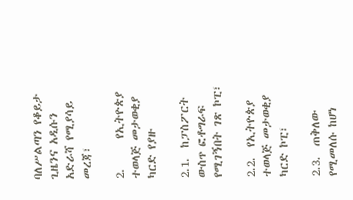ባለሥልጣን የቆይታ ጊዜንና አዲሱን አድራሻ የሚያሳይ መረጃ፣

2.      የኢትዮጵያ ተወላጅ መታወቂያ ካርድ የያዙ

2.1.  ከፓስፖርት ውስጥ ፎቶግራፍ የሚገኝበት ገጽ ኮፒ፣

2.2.  የኢትዮጵያ ተወላጅ መታወቂያ ካርድ ኮፒ፣

2.3.  ጠቅለው የሚመለሱ ከሆነ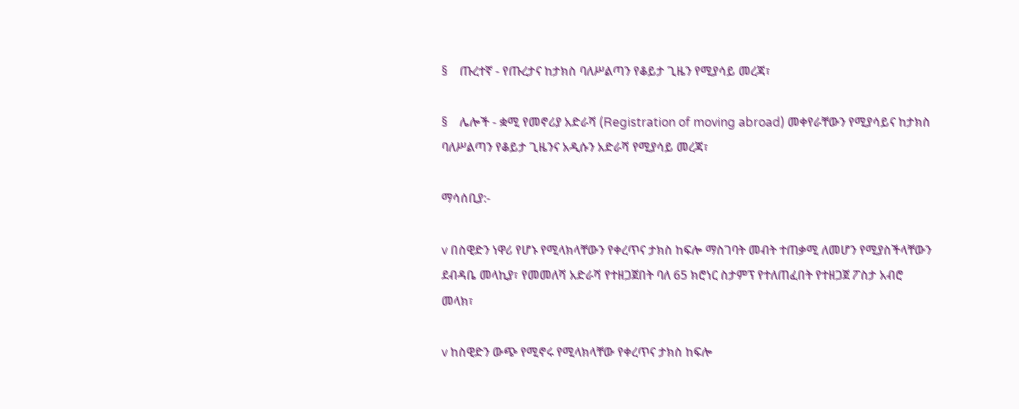§    ጡረተኛ - የጡረታና ከታክስ ባለሥልጣን የቆይታ ጊዜን የሚያሳይ መረጃ፣

§    ሌሎች - ቋሚ የመኖሪያ አድራሻ (Registration of moving abroad) መቀየራቸውን የሚያሳይና ከታክስ ባለሥልጣን የቆይታ ጊዜንና አዲሱን አድራሻ የሚያሳይ መረጃ፣

ማሳሰቢያ:-

v በስዊድን ነዋሪ የሆኑ የሚላክላቸውን የቀረጥና ታክስ ከፍሎ ማስገባት መብት ተጠቃሚ ለመሆን የሚያስችላቸውን ደብዳቤ መላኪያ፣ የመመለሻ አድራሻ የተዘጋጀበት ባለ 65 ክሮነር ስታምፕ የተለጠፈበት የተዘጋጀ ፖስታ አብሮ መላክ፣

v ከስዊድን ውጭ የሚኖሩ የሚላክላቸው የቀረጥና ታክስ ከፍሎ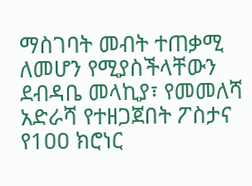ማስገባት መብት ተጠቃሚ ለመሆን የሚያስችላቸውን ደብዳቤ መላኪያ፣ የመመለሻ አድራሻ የተዘጋጀበት ፖስታና የ1ዐዐ ክሮነር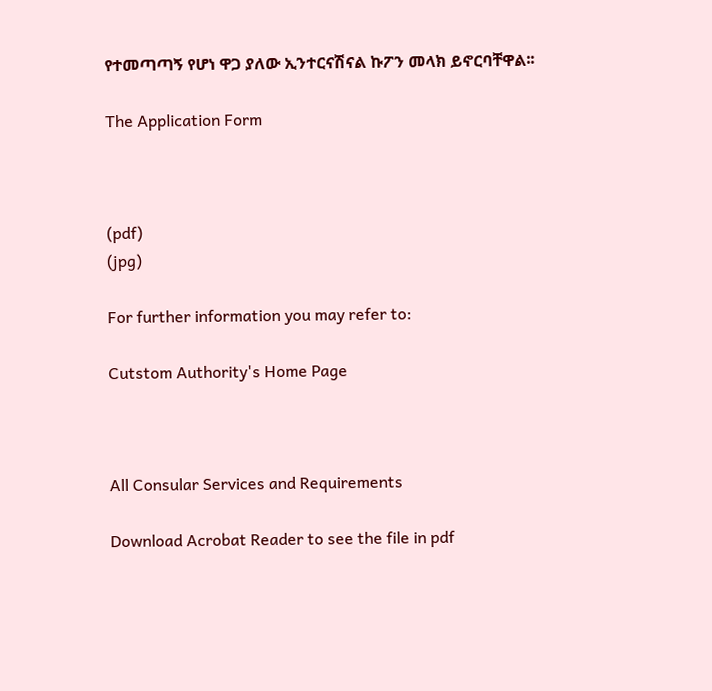የተመጣጣኝ የሆነ ዋጋ ያለው ኢንተርናሽናል ኩፖን መላክ ይኖርባቸዋል፡፡

The Application Form



(pdf)
(jpg)

For further information you may refer to:

Cutstom Authority's Home Page



All Consular Services and Requirements

Download Acrobat Reader to see the file in pdf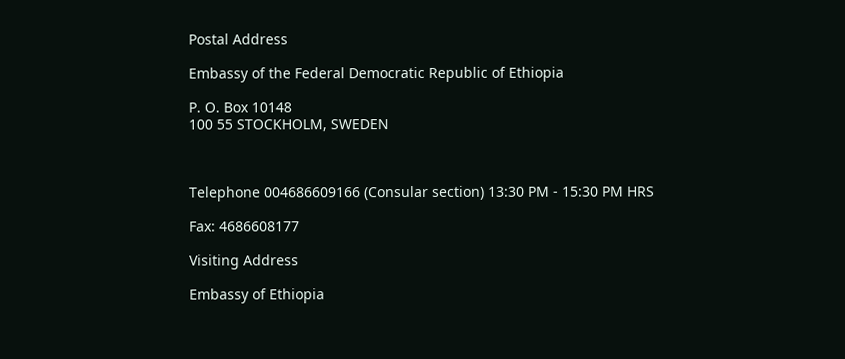Postal Address

Embassy of the Federal Democratic Republic of Ethiopia

P. O. Box 10148
100 55 STOCKHOLM, SWEDEN



Telephone 004686609166 (Consular section) 13:30 PM - 15:30 PM HRS

Fax: 4686608177

Visiting Address

Embassy of Ethiopia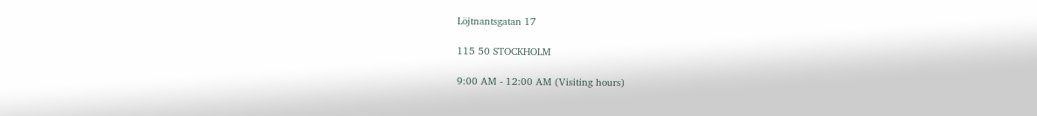Löjtnantsgatan 17

115 50 STOCKHOLM

9:00 AM - 12:00 AM (Visiting hours)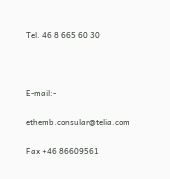Tel. 46 8 665 60 30



E-mail:-

ethemb.consular@telia.com

Fax +46 86609561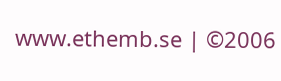www.ethemb.se | ©2006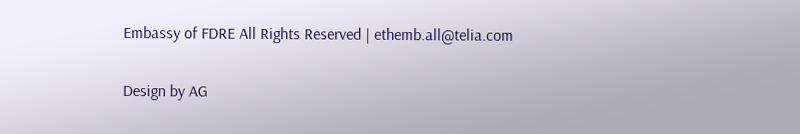Embassy of FDRE All Rights Reserved | ethemb.all@telia.com

Design by AG